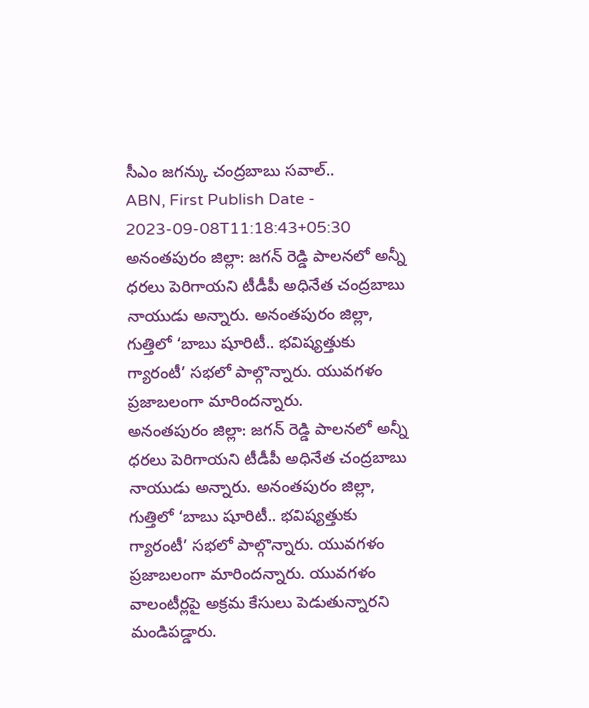సీఎం జగన్కు చంద్రబాబు సవాల్..
ABN, First Publish Date - 2023-09-08T11:18:43+05:30
అనంతపురం జిల్లా: జగన్ రెడ్డి పాలనలో అన్నీ ధరలు పెరిగాయని టీడీపీ అధినేత చంద్రబాబు నాయుడు అన్నారు. అనంతపురం జిల్లా, గుత్తిలో ‘బాబు షూరిటీ.. భవిష్యత్తుకు గ్యారంటీ’ సభలో పాల్గొన్నారు. యువగళం ప్రజాబలంగా మారిందన్నారు.
అనంతపురం జిల్లా: జగన్ రెడ్డి పాలనలో అన్నీ ధరలు పెరిగాయని టీడీపీ అధినేత చంద్రబాబు నాయుడు అన్నారు. అనంతపురం జిల్లా, గుత్తిలో ‘బాబు షూరిటీ.. భవిష్యత్తుకు గ్యారంటీ’ సభలో పాల్గొన్నారు. యువగళం ప్రజాబలంగా మారిందన్నారు. యువగళం వాలంటీర్లపై అక్రమ కేసులు పెడుతున్నారని మండిపడ్డారు.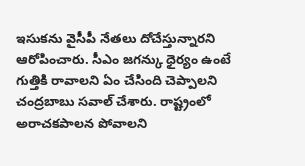ఇసుకను వైసీపీ నేతలు దోచేస్తున్నారని ఆరోపించారు. సీఎం జగన్కు ధైర్యం ఉంటే గుత్తికి రావాలని ఏం చేసింది చెప్పాలని చంద్రబాబు సవాల్ చేశారు. రాష్ట్రంలో అరాచకపాలన పోవాలని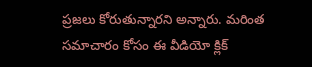ప్రజలు కోరుతున్నారని అన్నారు. మరింత సమాచారం కోసం ఈ వీడియో క్లిక్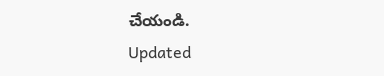చేయండి.
Updated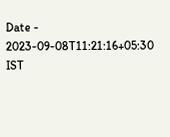Date - 2023-09-08T11:21:16+05:30 IST